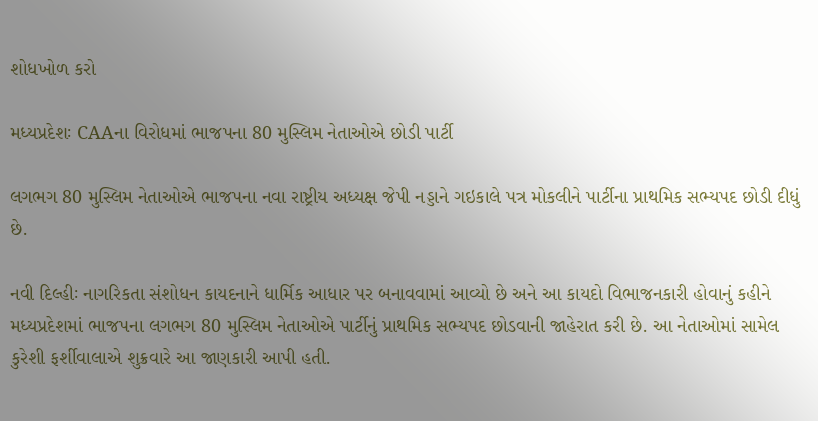શોધખોળ કરો

મધ્યપ્રદેશઃ CAAના વિરોધમાં ભાજપના 80 મુસ્લિમ નેતાઓએ છોડી પાર્ટી

લગભગ 80 મુસ્લિમ નેતાઓએ ભાજપના નવા રાષ્ટ્રીય અધ્યક્ષ જેપી નડ્ડાને ગઇકાલે પત્ર મોકલીને પાર્ટીના પ્રાથમિક સભ્યપદ છોડી દીધું છે.

નવી દિલ્હીઃ નાગરિકતા સંશોધન કાયદનાને ધાર્મિક આધાર પર બનાવવામાં આવ્યો છે અને આ કાયદો વિભાજનકારી હોવાનું કહીને મધ્યપ્રદેશમાં ભાજપના લગભગ 80 મુસ્લિમ નેતાઓએ પાર્ટીનું પ્રાથમિક સભ્યપદ છોડવાની જાહેરાત કરી છે. આ નેતાઓમાં સામેલ કુરેશી ફર્શીવાલાએ શુક્રવારે આ જાણકારી આપી હતી.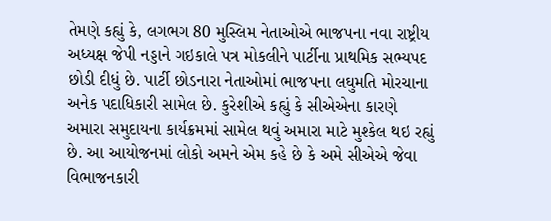તેમણે કહ્યું કે, લગભગ 80 મુસ્લિમ નેતાઓએ ભાજપના નવા રાષ્ટ્રીય અધ્યક્ષ જેપી નડ્ડાને ગઇકાલે પત્ર મોકલીને પાર્ટીના પ્રાથમિક સભ્યપદ છોડી દીધું છે. પાર્ટી છોડનારા નેતાઓમાં ભાજપના લઘુમતિ મોરચાના અનેક પદાધિકારી સામેલ છે. કુરેશીએ કહ્યું કે સીએએના કારણે અમારા સમુદાયના કાર્યક્રમમાં સામેલ થવું અમારા માટે મુશ્કેલ થઇ રહ્યું છે. આ આયોજનમાં લોકો અમને એમ કહે છે કે અમે સીએએ જેવા વિભાજનકારી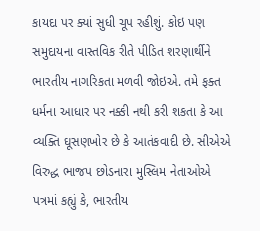કાયદા પર ક્યાં સુધી ચૂપ રહીશું. કોઇ પણ સમુદાયના વાસ્તવિક રીતે પીડિત શરણાર્થીને ભારતીય નાગરિકતા મળવી જોઇએ. તમે ફક્ત ધર્મના આધાર પર નક્કી નથી કરી શકતા કે આ વ્યક્તિ ઘૂસણખોર છે કે આતંકવાદી છે. સીએએ વિરુદ્ધ ભાજપ છોડનારા મુસ્લિમ નેતાઓએ પત્રમાં કહ્યું કે, ભારતીય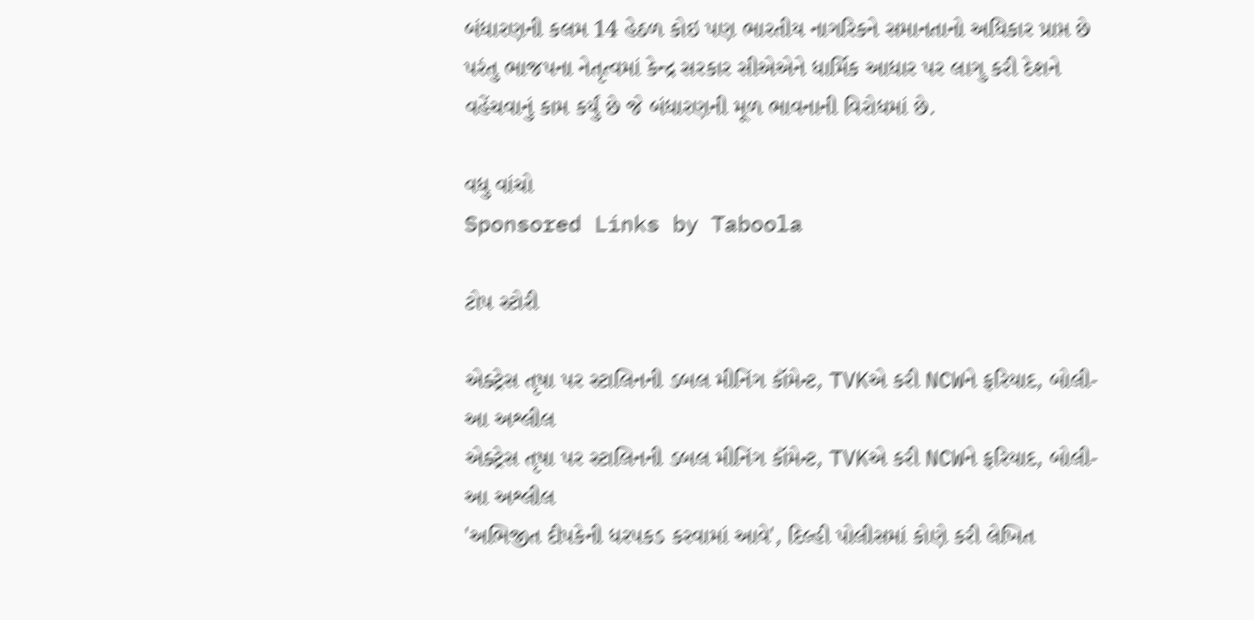બંધારણની કલમ 14 હેઠળ કોઇ પણ ભારતીય નાગરિકને સમાનતાનો અધિકાર પ્રાપ્ત છે પરંતુ ભાજપના નેતૃત્વમાં કેન્દ્ર સરકાર સીએએને ધાર્મિક આધાર પર લાગુ કરી દેશને વહેંચવાનું કામ કર્યું છે જે બંધારણની મૂળ ભાવનાની વિરોધમાં છે.

વધુ વાંચો
Sponsored Links by Taboola

ટોપ સ્ટોરી

એક્ટ્રેસ તૃષા પર સ્ટાલિનની ડબલ મીનિંગ કૉમેન્ટ, TVKએ કરી NCWને ફરિયાદ, બોલી- આ અશ્લીલ
એક્ટ્રેસ તૃષા પર સ્ટાલિનની ડબલ મીનિંગ કૉમેન્ટ, TVKએ કરી NCWને ફરિયાદ, બોલી- આ અશ્લીલ
'અભિજીત દીપકેની ધરપકડ કરવામાં આવે', દિલ્હી પોલીસમાં કોણે કરી લેખિત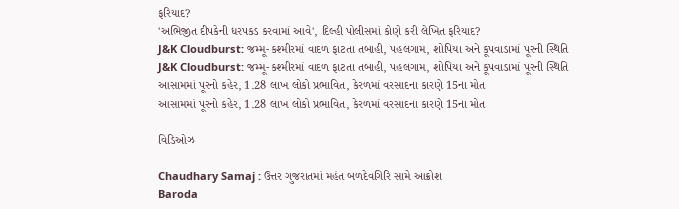ફરિયાદ?
'અભિજીત દીપકેની ધરપકડ કરવામાં આવે', દિલ્હી પોલીસમાં કોણે કરી લેખિત ફરિયાદ?
J&K Cloudburst: જમ્મૂ-કશ્મીરમાં વાદળ ફાટતા તબાહી, પહલગામ, શોપિયા અને કૂપવાડામાં પૂરની સ્થિતિ
J&K Cloudburst: જમ્મૂ-કશ્મીરમાં વાદળ ફાટતા તબાહી, પહલગામ, શોપિયા અને કૂપવાડામાં પૂરની સ્થિતિ
આસામમાં પૂરનો કહેર, 1.28 લાખ લોકો પ્રભાવિત, કેરળમાં વરસાદના કારણે 15ના મોત
આસામમાં પૂરનો કહેર, 1.28 લાખ લોકો પ્રભાવિત, કેરળમાં વરસાદના કારણે 15ના મોત

વિડિઓઝ

Chaudhary Samaj : ઉત્તર ગુજરાતમાં મહંત બળદેવગિરિ સામે આક્રોશ
Baroda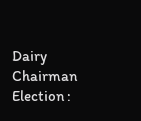Dairy Chairman Election :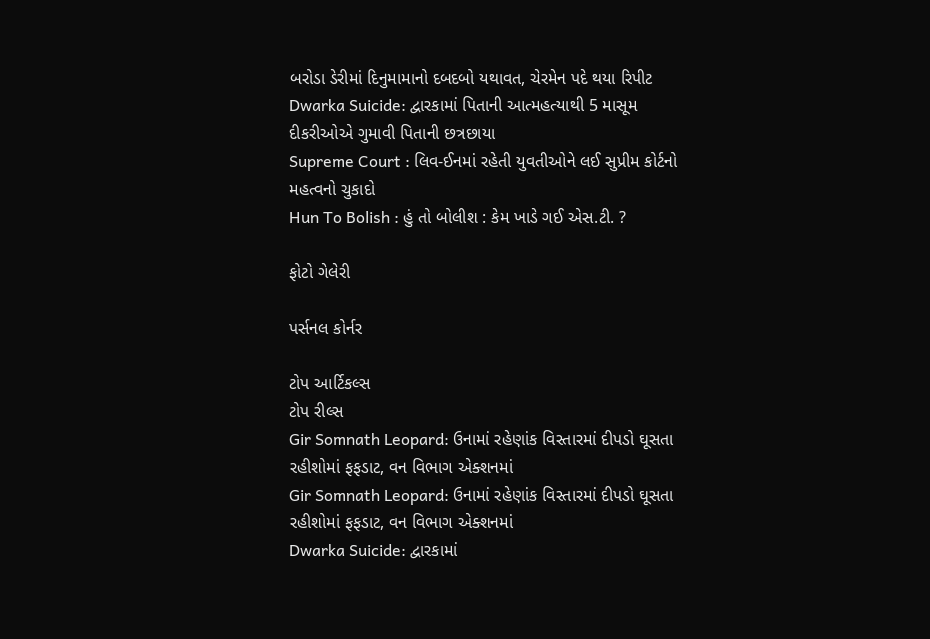બરોડા ડેરીમાં દિનુમામાનો દબદબો યથાવત, ચેરમેન પદે થયા રિપીટ
Dwarka Suicide: દ્વારકામાં પિતાની આત્મહત્યાથી 5 માસૂમ દીકરીઓએ ગુમાવી પિતાની છત્રછાયા
Supreme Court : લિવ-ઈનમાં રહેતી યુવતીઓને લઈ સુપ્રીમ કોર્ટનો મહત્વનો ચુકાદો
Hun To Bolish : હું તો બોલીશ : કેમ ખાડે ગઈ એસ.ટી. ?

ફોટો ગેલેરી

પર્સનલ કોર્નર

ટોપ આર્ટિકલ્સ
ટોપ રીલ્સ
Gir Somnath Leopard: ઉનામાં રહેણાંક વિસ્તારમાં દીપડો ઘૂસતા રહીશોમાં ફફડાટ, વન વિભાગ એક્શનમાં
Gir Somnath Leopard: ઉનામાં રહેણાંક વિસ્તારમાં દીપડો ઘૂસતા રહીશોમાં ફફડાટ, વન વિભાગ એક્શનમાં
Dwarka Suicide: દ્વારકામાં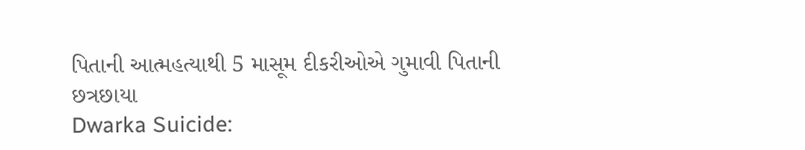પિતાની આત્મહત્યાથી 5 માસૂમ દીકરીઓએ ગુમાવી પિતાની છત્રછાયા
Dwarka Suicide: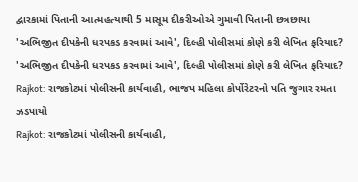દ્વારકામાં પિતાની આત્મહત્યાથી 5 માસૂમ દીકરીઓએ ગુમાવી પિતાની છત્રછાયા
'અભિજીત દીપકેની ધરપકડ કરવામાં આવે', દિલ્હી પોલીસમાં કોણે કરી લેખિત ફરિયાદ?
'અભિજીત દીપકેની ધરપકડ કરવામાં આવે', દિલ્હી પોલીસમાં કોણે કરી લેખિત ફરિયાદ?
Rajkot: રાજકોટમાં પોલીસની કાર્યવાહી, ભાજપ મહિલા કોર્પોરેટરનો પતિ જુગાર રમતા ઝડપાયો
Rajkot: રાજકોટમાં પોલીસની કાર્યવાહી,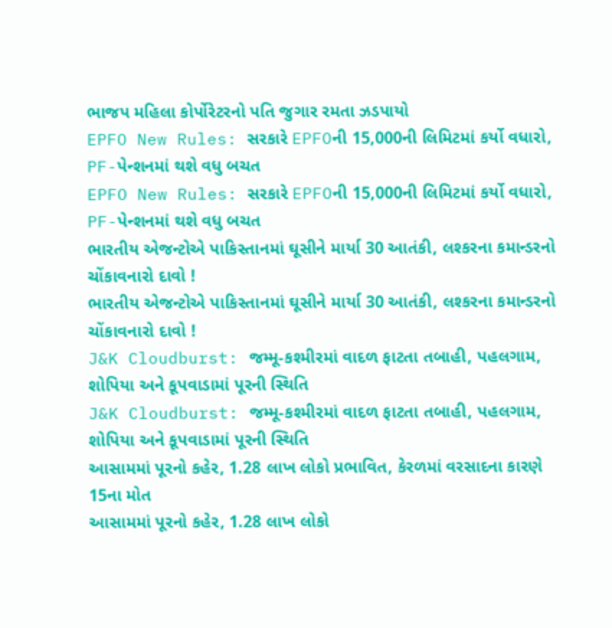ભાજપ મહિલા કોર્પોરેટરનો પતિ જુગાર રમતા ઝડપાયો
EPFO New Rules: સરકારે EPFOની 15,000ની લિમિટમાં કર્યો વધારો, PF-પેન્શનમાં થશે વધુ બચત
EPFO New Rules: સરકારે EPFOની 15,000ની લિમિટમાં કર્યો વધારો, PF-પેન્શનમાં થશે વધુ બચત
ભારતીય એજન્ટોએ પાકિસ્તાનમાં ઘૂસીને માર્યા 30 આતંકી, લશ્કરના કમાન્ડરનો ચોંકાવનારો દાવો !
ભારતીય એજન્ટોએ પાકિસ્તાનમાં ઘૂસીને માર્યા 30 આતંકી, લશ્કરના કમાન્ડરનો ચોંકાવનારો દાવો !
J&K Cloudburst: જમ્મૂ-કશ્મીરમાં વાદળ ફાટતા તબાહી, પહલગામ, શોપિયા અને કૂપવાડામાં પૂરની સ્થિતિ
J&K Cloudburst: જમ્મૂ-કશ્મીરમાં વાદળ ફાટતા તબાહી, પહલગામ, શોપિયા અને કૂપવાડામાં પૂરની સ્થિતિ
આસામમાં પૂરનો કહેર, 1.28 લાખ લોકો પ્રભાવિત, કેરળમાં વરસાદના કારણે 15ના મોત
આસામમાં પૂરનો કહેર, 1.28 લાખ લોકો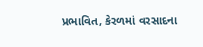પ્રભાવિત, કેરળમાં વરસાદના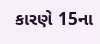કારણે 15ના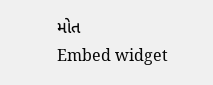મોત
Embed widget